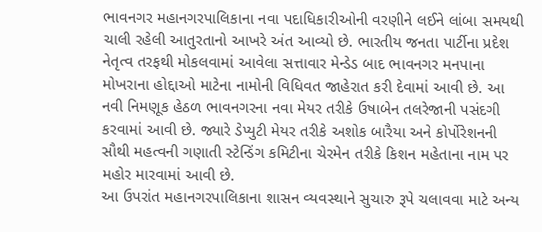ભાવનગર મહાનગરપાલિકાના નવા પદાધિકારીઓની વરણીને લઈને લાંબા સમયથી ચાલી રહેલી આતુરતાનો આખરે અંત આવ્યો છે. ભારતીય જનતા પાર્ટીના પ્રદેશ નેતૃત્વ તરફથી મોકલવામાં આવેલા સત્તાવાર મેન્ડેડ બાદ ભાવનગર મનપાના મોખરાના હોદ્દાઓ માટેના નામોની વિધિવત જાહેરાત કરી દેવામાં આવી છે. આ નવી નિમણૂક હેઠળ ભાવનગરના નવા મેયર તરીકે ઉષાબેન તલરેજાની પસંદગી કરવામાં આવી છે. જ્યારે ડેપ્યુટી મેયર તરીકે અશોક બારૈયા અને કોર્પોરેશનની સૌથી મહત્વની ગણાતી સ્ટેન્ડિંગ કમિટીના ચેરમેન તરીકે કિશન મહેતાના નામ પર મહોર મારવામાં આવી છે.
આ ઉપરાંત મહાનગરપાલિકાના શાસન વ્યવસ્થાને સુચારુ રૂપે ચલાવવા માટે અન્ય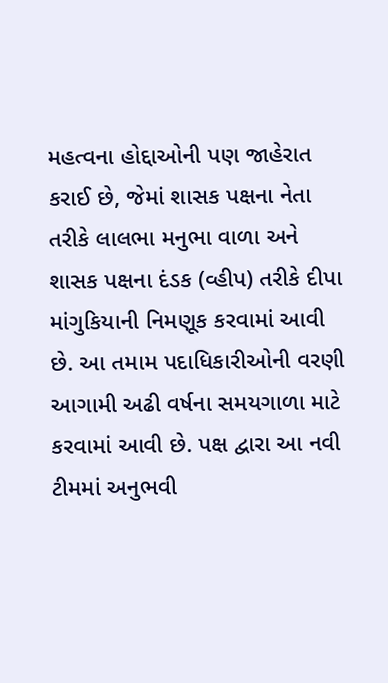મહત્વના હોદ્દાઓની પણ જાહેરાત કરાઈ છે, જેમાં શાસક પક્ષના નેતા તરીકે લાલભા મનુભા વાળા અને શાસક પક્ષના દંડક (વ્હીપ) તરીકે દીપા માંગુકિયાની નિમણૂક કરવામાં આવી છે. આ તમામ પદાધિકારીઓની વરણી આગામી અઢી વર્ષના સમયગાળા માટે કરવામાં આવી છે. પક્ષ દ્વારા આ નવી ટીમમાં અનુભવી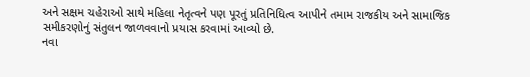અને સક્ષમ ચહેરાઓ સાથે મહિલા નેતૃત્વને પણ પૂરતું પ્રતિનિધિત્વ આપીને તમામ રાજકીય અને સામાજિક સમીકરણોનું સંતુલન જાળવવાનો પ્રયાસ કરવામાં આવ્યો છે.
નવા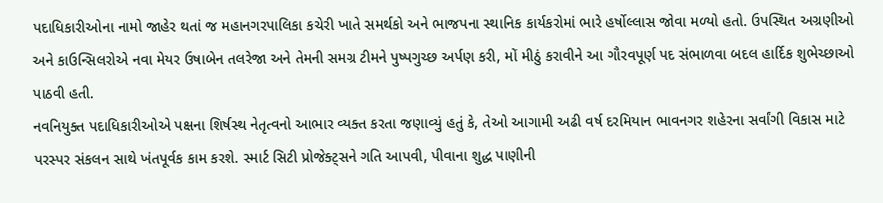પદાધિકારીઓના નામો જાહેર થતાં જ મહાનગરપાલિકા કચેરી ખાતે સમર્થકો અને ભાજપના સ્થાનિક કાર્યકરોમાં ભારે હર્ષોલ્લાસ જોવા મળ્યો હતો. ઉપસ્થિત અગ્રણીઓ અને કાઉન્સિલરોએ નવા મેયર ઉષાબેન તલરેજા અને તેમની સમગ્ર ટીમને પુષ્પગુચ્છ અર્પણ કરી, મોં મીઠું કરાવીને આ ગૌરવપૂર્ણ પદ સંભાળવા બદલ હાર્દિક શુભેચ્છાઓ પાઠવી હતી.
નવનિયુક્ત પદાધિકારીઓએ પક્ષના શિર્ષસ્થ નેતૃત્વનો આભાર વ્યક્ત કરતા જણાવ્યું હતું કે, તેઓ આગામી અઢી વર્ષ દરમિયાન ભાવનગર શહેરના સર્વાંગી વિકાસ માટે પરસ્પર સંકલન સાથે ખંતપૂર્વક કામ કરશે. સ્માર્ટ સિટી પ્રોજેક્ટ્સને ગતિ આપવી, પીવાના શુદ્ધ પાણીની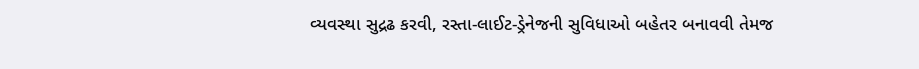વ્યવસ્થા સુદ્રઢ કરવી, રસ્તા-લાઈટ-ડ્રેનેજની સુવિધાઓ બહેતર બનાવવી તેમજ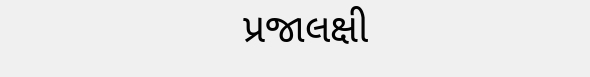પ્રજાલક્ષી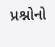પ્રશ્નોનો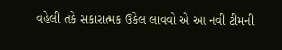વહેલી તકે સકારાત્મક ઉકેલ લાવવો એ આ નવી ટીમની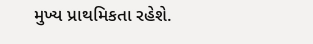મુખ્ય પ્રાથમિકતા રહેશે.